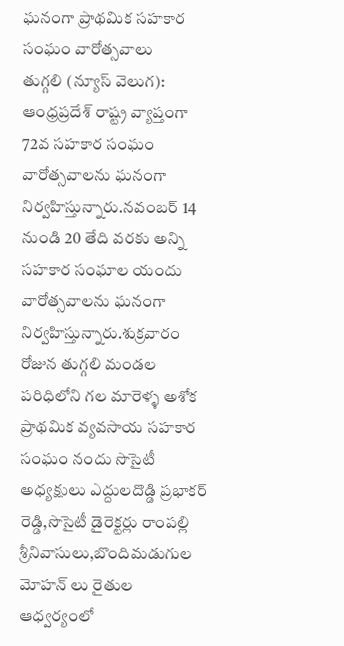ఘనంగా ప్రాథమిక సహకార సంఘం వారోత్సవాలు
తుగ్గలి (న్యూస్ వెలుగ): ఆంధ్రప్రదేశ్ రాష్ట్ర వ్యాప్తంగా 72వ సహకార సంఘం వారోత్సవాలను ఘనంగా నిర్వహిస్తున్నారు.నవంబర్ 14 నుండి 20 తేది వరకు అన్ని సహకార సంఘాల యందు వారోత్సవాలను ఘనంగా నిర్వహిస్తున్నారు.శుక్రవారం రోజున తుగ్గలి మండల పరిధిలోని గల మారెళ్ళ అశోక ప్రాథమిక వ్యవసాయ సహకార సంఘం నందు సొసైటీ అధ్యక్షులు ఎద్దులదొడ్డి ప్రభాకర్ రెడ్డి,సొసైటీ డైరెక్టర్లు రాంపల్లి శ్రీనివాసులు,బొందిమడుగుల మోహన్ లు రైతుల ఆధ్వర్యంలో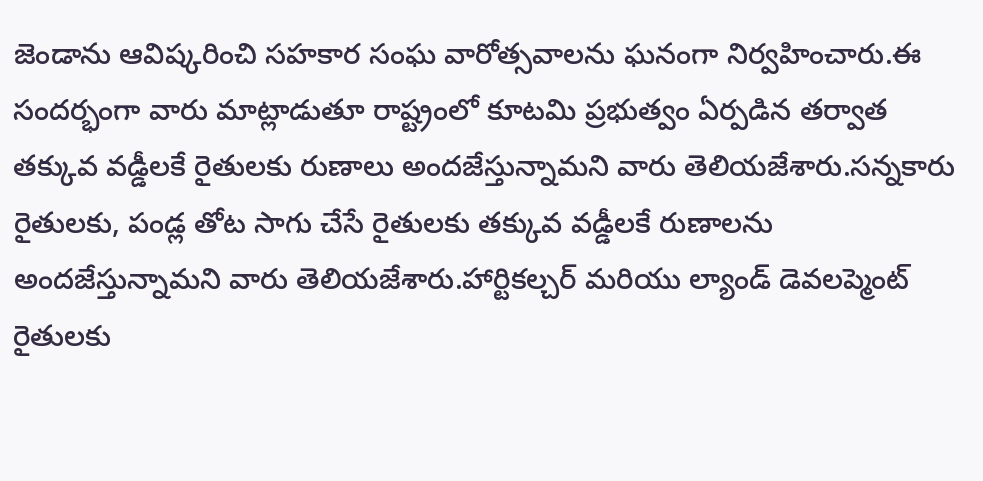జెండాను ఆవిష్కరించి సహకార సంఘ వారోత్సవాలను ఘనంగా నిర్వహించారు.ఈ సందర్భంగా వారు మాట్లాడుతూ రాష్ట్రంలో కూటమి ప్రభుత్వం ఏర్పడిన తర్వాత తక్కువ వడ్డీలకే రైతులకు రుణాలు అందజేస్తున్నామని వారు తెలియజేశారు.సన్నకారు రైతులకు, పండ్ల తోట సాగు చేసే రైతులకు తక్కువ వడ్డీలకే రుణాలను అందజేస్తున్నామని వారు తెలియజేశారు.హార్టికల్చర్ మరియు ల్యాండ్ డెవలప్మెంట్ రైతులకు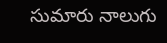సుమారు నాలుగు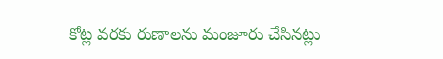కోట్ల వరకు రుణాలను మంజూరు చేసినట్లు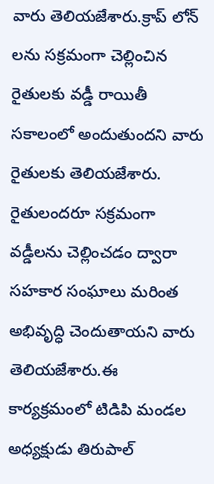వారు తెలియజేశారు.క్రాప్ లోన్ లను సక్రమంగా చెల్లించిన రైతులకు వడ్డీ రాయితీ సకాలంలో అందుతుందని వారు రైతులకు తెలియజేశారు. రైతులందరూ సక్రమంగా వడ్డీలను చెల్లించడం ద్వారా సహకార సంఘాలు మరింత అభివృద్ధి చెందుతాయని వారు తెలియజేశారు.ఈ కార్యక్రమంలో టిడిపి మండల అధ్యక్షుడు తిరుపాల్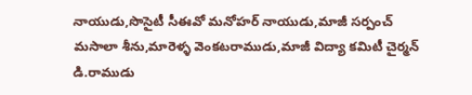నాయుడు,సొసైటీ సీఈవో మనోహర్ నాయుడు,మాజీ సర్పంచ్ మసాలా శీను,మారెళ్ళ వెంకటరాముడు,మాజీ విద్యా కమిటీ చైర్మన్ డి.రాముడు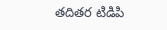తదితర టిడిపి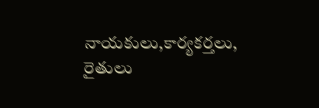నాయకులు,కార్యకర్తలు, రైతులు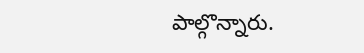పాల్గొన్నారు.